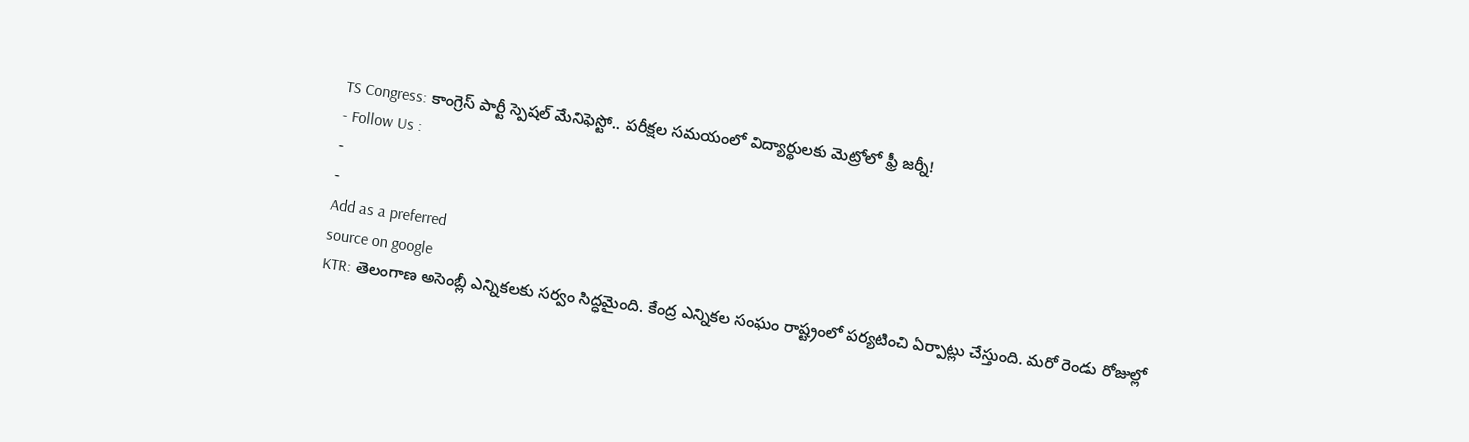TS Congress: కాంగ్రెస్ పార్టీ స్పెషల్ మేనిఫెస్టో.. పరీక్షల సమయంలో విద్యార్థులకు మెట్రోలో ఫ్రీ జర్నీ!
- Follow Us :
-
-
Add as a preferred
source on google
KTR: తెలంగాణ అసెంబ్లీ ఎన్నికలకు సర్వం సిద్ధమైంది. కేంద్ర ఎన్నికల సంఘం రాష్ట్రంలో పర్యటించి ఏర్పాట్లు చేస్తుంది. మరో రెండు రోజుల్లో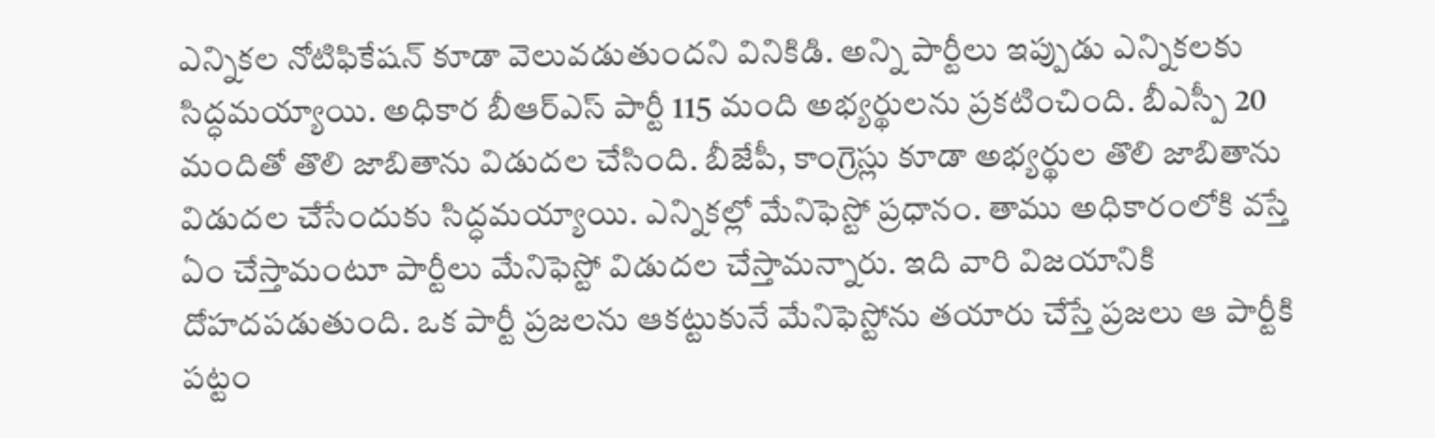ఎన్నికల నోటిఫికేషన్ కూడా వెలువడుతుందని వినికిడి. అన్ని పార్టీలు ఇప్పుడు ఎన్నికలకు సిద్ధమయ్యాయి. అధికార బీఆర్ఎస్ పార్టీ 115 మంది అభ్యర్థులను ప్రకటించింది. బీఎస్పీ 20 మందితో తొలి జాబితాను విడుదల చేసింది. బీజేపీ, కాంగ్రెస్లు కూడా అభ్యర్థుల తొలి జాబితాను విడుదల చేసేందుకు సిద్ధమయ్యాయి. ఎన్నికల్లో మేనిఫెస్టో ప్రధానం. తాము అధికారంలోకి వస్తే ఏం చేస్తామంటూ పార్టీలు మేనిఫెస్టో విడుదల చేస్తామన్నారు. ఇది వారి విజయానికి దోహదపడుతుంది. ఒక పార్టీ ప్రజలను ఆకట్టుకునే మేనిఫెస్టోను తయారు చేస్తే ప్రజలు ఆ పార్టీకి పట్టం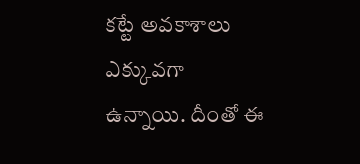కట్టే అవకాశాలు ఎక్కువగా ఉన్నాయి. దీంతో ఈ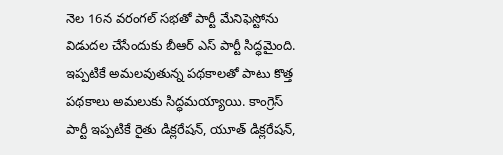నెల 16న వరంగల్ సభతో పార్టీ మేనిఫెస్టోను విడుదల చేసేందుకు బీఆర్ ఎస్ పార్టీ సిద్ధమైంది. ఇప్పటికే అమలవుతున్న పథకాలతో పాటు కొత్త పథకాలు అమలుకు సిద్ధమయ్యాయి. కాంగ్రెస్ పార్టీ ఇప్పటికే రైతు డిక్లరేషన్, యూత్ డిక్లరేషన్,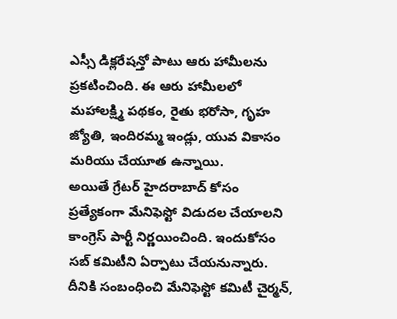ఎస్సీ డిక్లరేషన్తో పాటు ఆరు హామీలను ప్రకటించింది. ఈ ఆరు హామీలలో మహాలక్ష్మి పథకం, రైతు భరోసా, గృహ జ్యోతి, ఇందిరమ్మ ఇండ్లు, యువ వికాసం మరియు చేయూత ఉన్నాయి.
అయితే గ్రేటర్ హైదరాబాద్ కోసం ప్రత్యేకంగా మేనిఫెస్టో విడుదల చేయాలని కాంగ్రెస్ పార్టీ నిర్ణయించింది. ఇందుకోసం సబ్ కమిటీని ఏర్పాటు చేయనున్నారు. దీనికి సంబంధించి మేనిఫెస్టో కమిటీ చైర్మన్,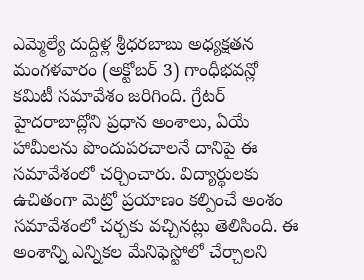ఎమ్మెల్యే దుద్దిళ్ల శ్రీధరబాబు అధ్యక్షతన మంగళవారం (అక్టోబర్ 3) గాంధీభవన్లో కమిటీ సమావేశం జరిగింది. గ్రేటర్ హైదరాబాద్లోని ప్రధాన అంశాలు, ఏయే హామీలను పొందుపరచాలనే దానిపై ఈ సమావేశంలో చర్చించారు. విద్యార్థులకు ఉచితంగా మెట్రో ప్రయాణం కల్పించే అంశం సమావేశంలో చర్చకు వచ్చినట్లు తెలిసింది. ఈ అంశాన్ని ఎన్నికల మేనిఫెస్టోలో చేర్చాలని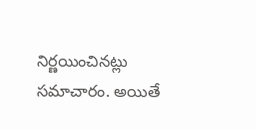నిర్ణయించినట్లు సమాచారం. అయితే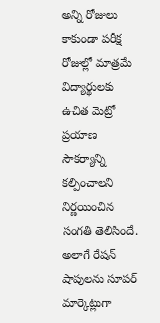అన్ని రోజులు కాకుండా పరీక్ష రోజుల్లో మాత్రమే విద్యార్థులకు ఉచిత మెట్రో ప్రయాణ సౌకర్యాన్ని కల్పించాలని నిర్ణయించిన సంగతి తెలిసిందే. అలాగే రేషన్ షాపులను సూపర్ మార్కెట్లుగా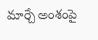మార్చే అంశంపై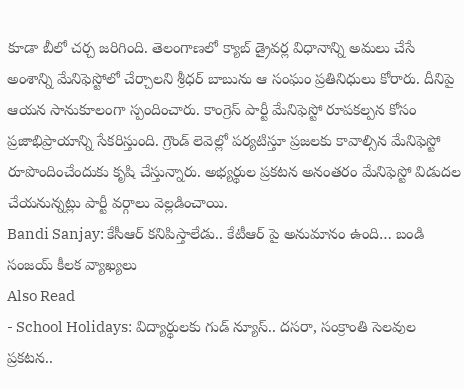కూడా బీలో చర్చ జరిగింది. తెలంగాణలో క్యాబ్ డ్రైవర్ల విధానాన్ని అమలు చేసే అంశాన్ని మేనిఫెస్టోలో చేర్చాలని శ్రీధర్ బాబును ఆ సంఘం ప్రతినిధులు కోరారు. దీనిపై ఆయన సానుకూలంగా స్పందించారు. కాంగ్రెస్ పార్టీ మేనిఫెస్టో రూపకల్పన కోసం ప్రజాభిప్రాయాన్ని సేకరిస్తుంది. గ్రౌండ్ లెవెల్లో పర్యటిస్తూ ప్రజలకు కావాల్సిన మేనిఫెస్టో రూపొందించేందుకు కృషి చేస్తున్నారు. అభ్యర్థుల ప్రకటన అనంతరం మేనిఫెస్టో విడుదల చేయనున్నట్లు పార్టీ వర్గాలు వెల్లడించాయి.
Bandi Sanjay: కేసీఆర్ కనిపిస్తాలేడు.. కేటీఆర్ పై అనుమానం ఉంది… బండి సంజయ్ కీలక వ్యాఖ్యలు
Also Read
- School Holidays: విద్యార్థులకు గుడ్ న్యూస్.. దసరా, సంక్రాంతి సెలవుల ప్రకటన..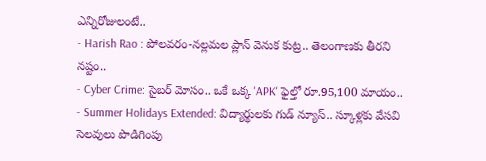ఎన్నిరోజులంటే..
- Harish Rao : పోలవరం-నల్లమల ప్లాన్ వెనుక కుట్ర.. తెలంగాణకు తీరని నష్టం..
- Cyber Crime: సైబర్ మోసం.. ఒకే ఒక్క 'APK' ఫైల్తో రూ.95,100 మాయం..
- Summer Holidays Extended: విద్యార్థులకు గుడ్ న్యూస్.. స్కూళ్లకు వేసవి సెలవులు పొడిగింపు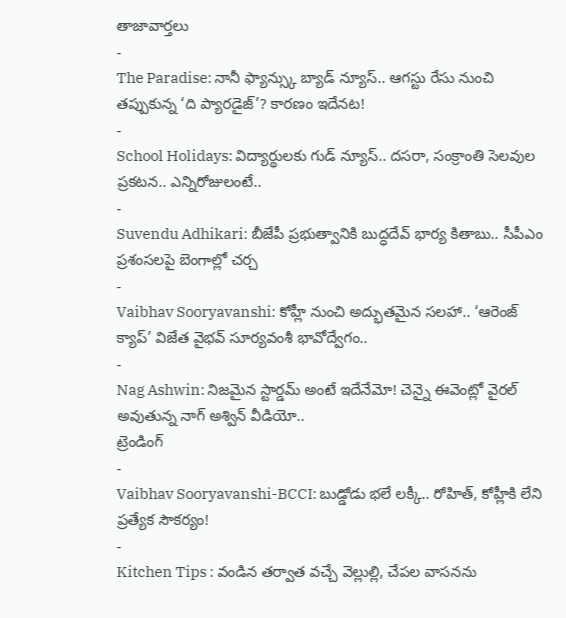తాజావార్తలు
-
The Paradise: నానీ ఫ్యాన్స్కు బ్యాడ్ న్యూస్.. ఆగస్టు రేసు నుంచి తప్పుకున్న ‘ది ప్యారడైజ్’? కారణం ఇదేనట!
-
School Holidays: విద్యార్థులకు గుడ్ న్యూస్.. దసరా, సంక్రాంతి సెలవుల ప్రకటన.. ఎన్నిరోజులంటే..
-
Suvendu Adhikari: బీజేపీ ప్రభుత్వానికి బుద్ధదేవ్ భార్య కితాబు.. సీపీఎం ప్రశంసలపై బెంగాల్లో చర్చ
-
Vaibhav Sooryavanshi: కోహ్లీ నుంచి అద్భుతమైన సలహా.. ‘ఆరెంజ్ క్యాప్’ విజేత వైభవ్ సూర్యవంశీ భావోద్వేగం..
-
Nag Ashwin: నిజమైన స్టార్డమ్ అంటే ఇదేనేమో! చెన్నై ఈవెంట్లో వైరల్ అవుతున్న నాగ్ అశ్విన్ వీడియో..
ట్రెండింగ్
-
Vaibhav Sooryavanshi-BCCI: బుడ్డోడు భలే లక్కీ.. రోహిత్, కోహ్లీకి లేని ప్రత్యేక సౌకర్యం!
-
Kitchen Tips : వండిన తర్వాత వచ్చే వెల్లుల్లి, చేపల వాసనను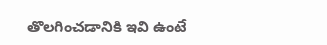తొలగించడానికి ఇవి ఉంటే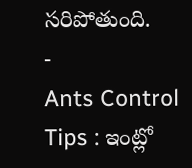సరిపోతుంది.
-
Ants Control Tips : ఇంట్లో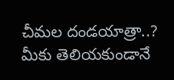చీమల దండయాత్రా..? మీకు తెలియకుండానే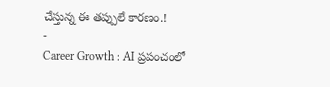చేస్తున్న ఈ తప్పులే కారణం.!
-
Career Growth : AI ప్రపంచంలో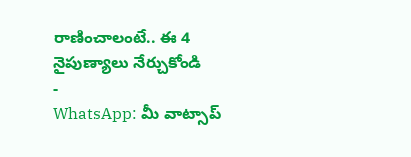రాణించాలంటే.. ఈ 4 నైపుణ్యాలు నేర్చుకోండి
-
WhatsApp: మీ వాట్సాప్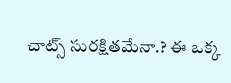చాట్స్ సురక్షితమేనా.? ఈ ఒక్క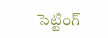సెట్టింగ్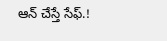ఆన్ చేస్తే సేఫ్.!